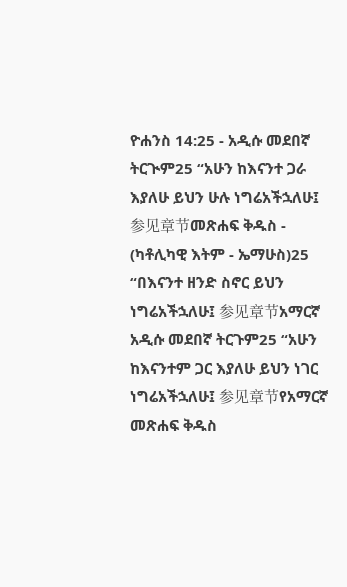ዮሐንስ 14:25 - አዲሱ መደበኛ ትርጒም25 “አሁን ከእናንተ ጋራ እያለሁ ይህን ሁሉ ነግሬአችኋለሁ፤ 参见章节መጽሐፍ ቅዱስ - (ካቶሊካዊ እትም - ኤማሁስ)25 “በእናንተ ዘንድ ስኖር ይህን ነግሬአችኋለሁ፤ 参见章节አማርኛ አዲሱ መደበኛ ትርጉም25 “አሁን ከእናንተም ጋር እያለሁ ይህን ነገር ነግሬአችኋለሁ፤ 参见章节የአማርኛ መጽሐፍ ቅዱስ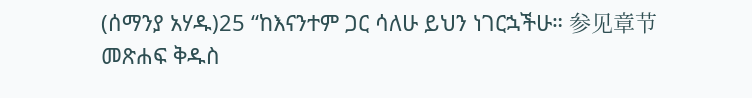(ሰማንያ አሃዱ)25 “ከእናንተም ጋር ሳለሁ ይህን ነገርኋችሁ። 参见章节መጽሐፍ ቅዱስ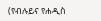(የብሉይና የሐዲስ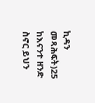ኪዳን መጻሕፍት)25 ከእናንተ ዘንድ ስኖር ይህን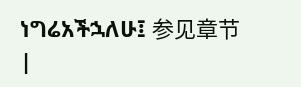ነግሬአችኋለሁ፤ 参见章节 |